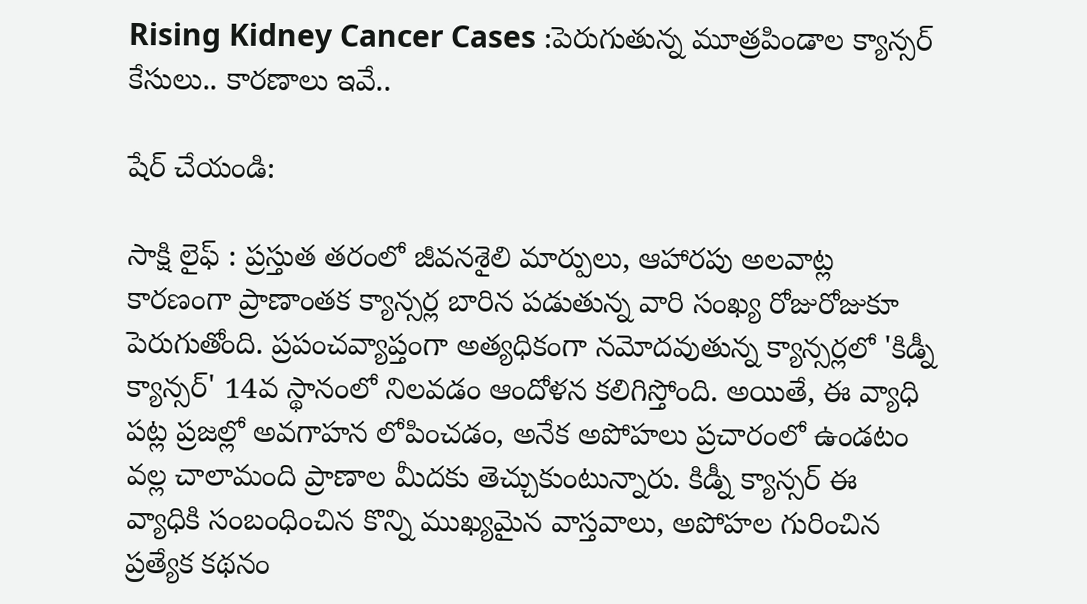Rising Kidney Cancer Cases :పెరుగుతున్న మూత్రపిండాల క్యాన్సర్ కేసులు.. కారణాలు ఇవే..

షేర్ చేయండి:

సాక్షి లైఫ్ : ప్రస్తుత తరంలో జీవనశైలి మార్పులు, ఆహారపు అలవాట్ల కారణంగా ప్రాణాంతక క్యాన్సర్ల బారిన పడుతున్న వారి సంఖ్య రోజురోజుకూ పెరుగుతోంది. ప్రపంచవ్యాప్తంగా అత్యధికంగా నమోదవుతున్న క్యాన్సర్లలో 'కిడ్నీ క్యాన్సర్' 14వ స్థానంలో నిలవడం ఆందోళన కలిగిస్తోంది. అయితే, ఈ వ్యాధి పట్ల ప్రజల్లో అవగాహన లోపించడం, అనేక అపోహలు ప్రచారంలో ఉండటం వల్ల చాలామంది ప్రాణాల మీదకు తెచ్చుకుంటున్నారు. కిడ్నీ క్యాన్సర్ ఈ వ్యాధికి సంబంధించిన కొన్ని ముఖ్యమైన వాస్తవాలు, అపోహల గురించిన ప్రత్యేక కథనం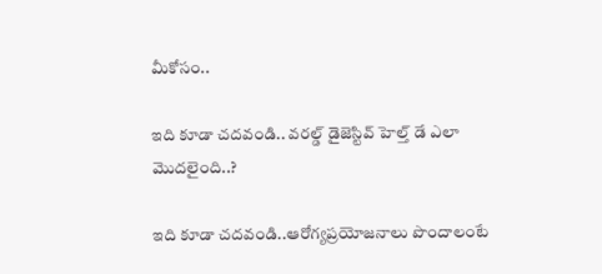మీకోసం..

ఇది కూడా చదవండి.. వరల్డ్ డైజెస్టివ్ హెల్త్ డే ఎలా మొదలైంది..?

ఇది కూడా చదవండి..ఆరోగ్యప్రయోజనాలు పొందాలంటే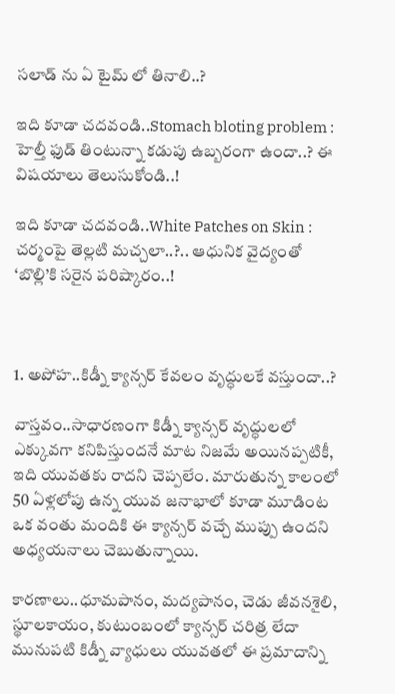సలాడ్ ను ఏ టైమ్ లో తినాలి..?

ఇది కూడా చదవండి..Stomach bloting problem : హెల్తీ ఫుడ్ తింటున్నా కడుపు ఉబ్బరంగా ఉందా..? ఈ విషయాలు తెలుసుకోండి..!

ఇది కూడా చదవండి..White Patches on Skin : చర్మంపై తెల్లటి మచ్చలా..?.. ఆధునిక వైద్యంతో ‘బొల్లి’కి సరైన పరిష్కారం..!



1. అపోహ..కిడ్నీ క్యాన్సర్ కేవలం వృద్ధులకే వస్తుందా..?

వాస్తవం..సాధారణంగా కిడ్నీ క్యాన్సర్ వృద్ధులలో ఎక్కువగా కనిపిస్తుందనే మాట నిజమే అయినప్పటికీ, ఇది యువతకు రాదని చెప్పలేం. మారుతున్న కాలంలో 50 ఏళ్లలోపు ఉన్న యువ జనాభాలో కూడా మూడింట ఒక వంతు మందికి ఈ క్యాన్సర్ వచ్చే ముప్పు ఉందని అధ్యయనాలు చెబుతున్నాయి.

కారణాలు..ధూమపానం, మద్యపానం, చెడు జీవనశైలి, స్థూలకాయం, కుటుంబంలో క్యాన్సర్ చరిత్ర లేదా మునుపటి కిడ్నీ వ్యాధులు యువతలో ఈ ప్రమాదాన్ని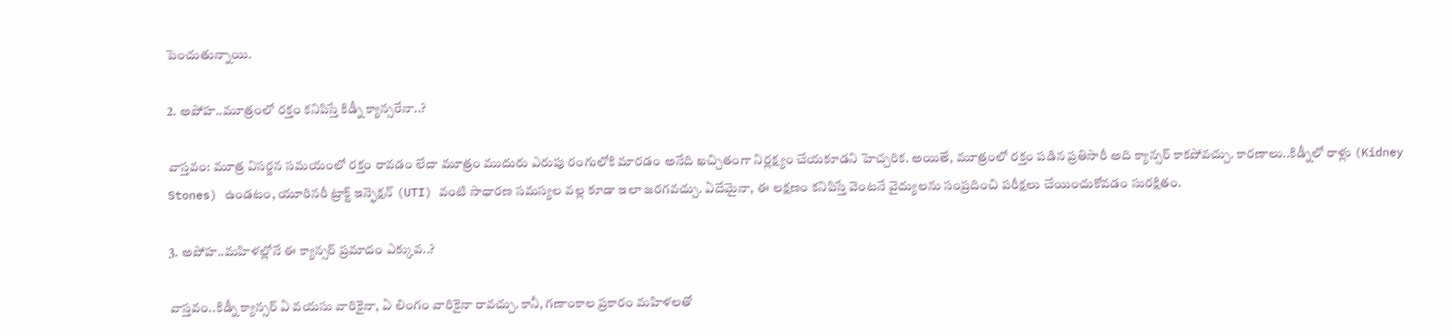పెంచుతున్నాయి.

2. అపోహ..మూత్రంలో రక్తం కనిపిస్తే కిడ్నీ క్యాన్సరేనా..?

వాస్తవం: మూత్ర విసర్జన సమయంలో రక్తం రావడం లేదా మూత్రం ముదురు ఎరుపు రంగులోకి మారడం అనేది ఖచ్చితంగా నిర్లక్ష్యం చేయకూడని హెచ్చరిక. అయితే, మూత్రంలో రక్తం పడిన ప్రతిసారీ అది క్యాన్సర్ కాకపోవచ్చు. కారణాలు..కిడ్నీలో రాళ్లు (Kidney Stones) ఉండటం, యూరినరీ ట్రాక్ట్ ఇన్ఫెక్షన్ (UTI) వంటి సాధారణ సమస్యల వల్ల కూడా ఇలా జరగవచ్చు. ఏదేమైనా, ఈ లక్షణం కనిపిస్తే వెంటనే వైద్యులను సంప్రదించి పరీక్షలు చేయించుకోవడం సురక్షితం.

3. అపోహ..మహిళల్లోనే ఈ క్యాన్సర్ ప్రమాదం ఎక్కువ..?

వాస్తవం..కిడ్నీ క్యాన్సర్ ఏ వయసు వారికైనా, ఏ లింగం వారికైనా రావచ్చు. కానీ, గణాంకాల ప్రకారం మహిళలతో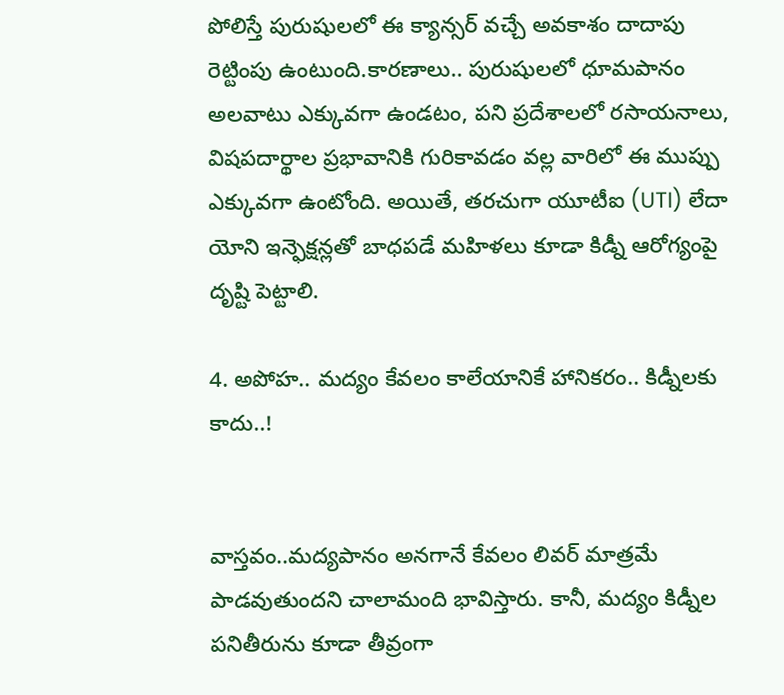పోలిస్తే పురుషులలో ఈ క్యాన్సర్ వచ్చే అవకాశం దాదాపు రెట్టింపు ఉంటుంది.కారణాలు.. పురుషులలో ధూమపానం అలవాటు ఎక్కువగా ఉండటం, పని ప్రదేశాలలో రసాయనాలు, విషపదార్థాల ప్రభావానికి గురికావడం వల్ల వారిలో ఈ ముప్పు ఎక్కువగా ఉంటోంది. అయితే, తరచుగా యూటీఐ (UTI) లేదా యోని ఇన్ఫెక్షన్లతో బాధపడే మహిళలు కూడా కిడ్నీ ఆరోగ్యంపై దృష్టి పెట్టాలి.

4. అపోహ.. మద్యం కేవలం కాలేయానికే హానికరం.. కిడ్నీలకు కాదు..!


వాస్తవం..మద్యపానం అనగానే కేవలం లివర్ మాత్రమే పాడవుతుందని చాలామంది భావిస్తారు. కానీ, మద్యం కిడ్నీల పనితీరును కూడా తీవ్రంగా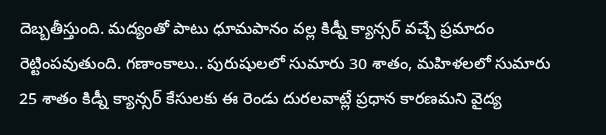దెబ్బతీస్తుంది. మద్యంతో పాటు ధూమపానం వల్ల కిడ్నీ క్యాన్సర్ వచ్చే ప్రమాదం రెట్టింపవుతుంది. గణాంకాలు.. పురుషులలో సుమారు 30 శాతం, మహిళలలో సుమారు 25 శాతం కిడ్నీ క్యాన్సర్ కేసులకు ఈ రెండు దురలవాట్లే ప్రధాన కారణమని వైద్య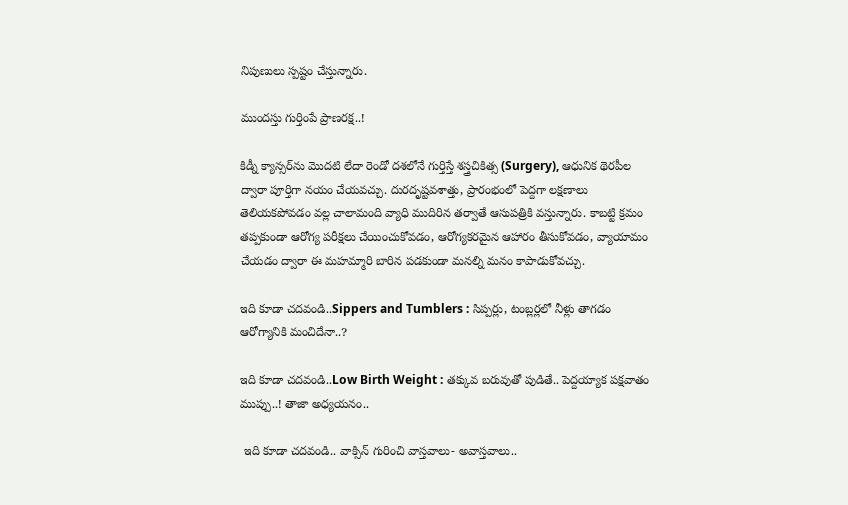నిపుణులు స్పష్టం చేస్తున్నారు.

ముందస్తు గుర్తింపే ప్రాణరక్ష..!

కిడ్నీ క్యాన్సర్‌ను మొదటి లేదా రెండో దశలోనే గుర్తిస్తే శస్త్రచికిత్స (Surgery), ఆధునిక థెరపీల ద్వారా పూర్తిగా నయం చేయవచ్చు. దురదృష్టవశాత్తు, ప్రారంభంలో పెద్దగా లక్షణాలు తెలియకపోవడం వల్ల చాలామంది వ్యాధి ముదిరిన తర్వాతే ఆసుపత్రికి వస్తున్నారు. కాబట్టి క్రమం తప్పకుండా ఆరోగ్య పరీక్షలు చేయించుకోవడం, ఆరోగ్యకరమైన ఆహారం తీసుకోవడం, వ్యాయామం చేయడం ద్వారా ఈ మహమ్మారి బారిన పడకుండా మనల్ని మనం కాపాడుకోవచ్చు.

ఇది కూడా చదవండి..Sippers and Tumblers : సిప్పర్లు, టంబ్లర్లలో నీళ్లు తాగడం ఆరోగ్యానికి మంచిదేనా..?

ఇది కూడా చదవండి..Low Birth Weight : తక్కువ బరువుతో పుడితే.. పెద్దయ్యాక పక్షవాతం ముప్పు..! తాజా అధ్యయనం..

 ఇది కూడా చదవండి.. వాక్సిన్ గురించి వాస్తవాలు- అవాస్తవాలు..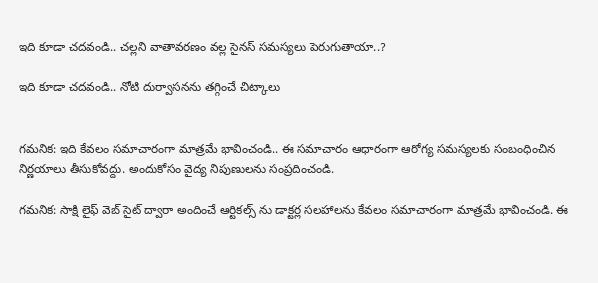ఇది కూడా చదవండి.. చల్లని వాతావరణం వల్ల సైనస్ సమస్యలు పెరుగుతాయా..?

ఇది కూడా చదవండి.. నోటి దుర్వాసనను తగ్గించే చిట్కాలు


గమనిక: ఇది కేవలం సమాచారంగా మాత్రమే భావించండి.. ఈ సమాచారం ఆధారంగా ఆరోగ్య సమస్యలకు సంబంధించిన నిర్ణయాలు తీసుకోవద్దు. అందుకోసం వైద్య నిపుణులను సంప్రదించండి.

గమనిక: సాక్షి లైఫ్ వెబ్ సైట్ ద్వారా అందించే ఆర్టికల్స్ ను డాక్టర్ల సలహాలను కేవలం సమాచారంగా మాత్రమే భావించండి. ఈ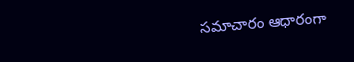సమాచారం ఆధారంగా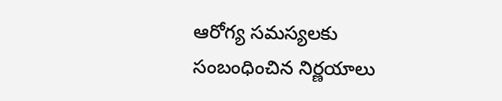ఆరోగ్య సమస్యలకు సంబంధించిన నిర్ణయాలు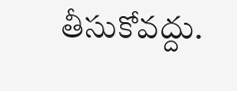తీసుకోవద్దు.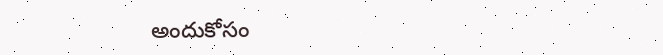అందుకోసం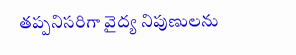తప్పనిసరిగా వైద్య నిపుణులను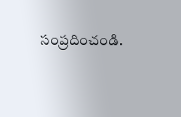సంప్రదించండి.